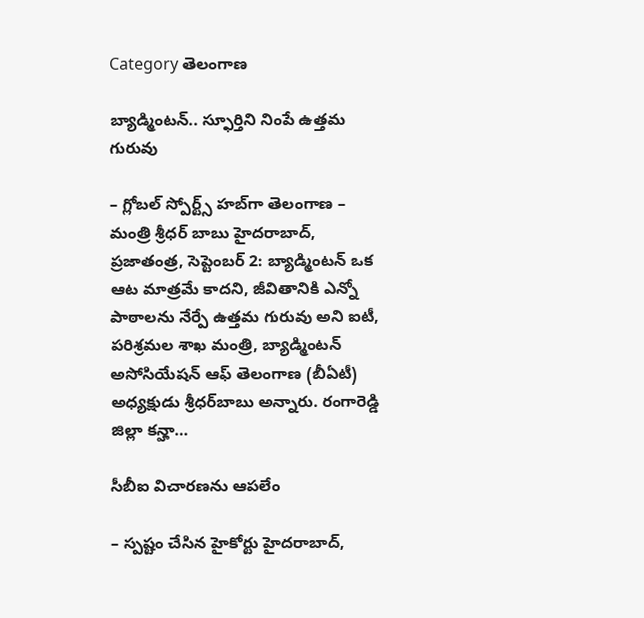Category తెలంగాణ

బ్యాడ్మింటన్‌.. స్ఫూర్తిని నింపే ఉత్తమ గురువు

– గ్లోబల్‌ స్పోర్ట్స్‌ హబ్‌గా తెలంగాణ – మంత్రి శ్రీధర్‌ బాబు హైదరాబాద్‌, ప్రజాతంత్ర, సెప్టెంబర్‌ 2: బ్యాడ్మింటన్‌ ఒక ఆట మాత్రమే కాదని, జీవితానికి ఎన్నో పాఠాలను నేర్పే ఉత్తమ గురువు అని ఐటీ, పరిశ్రమల శాఖ మంత్రి, బ్యాడ్మింటన్‌ అసోసియేషన్‌ ఆఫ్‌ తెలంగాణ (బీఏటీ) అధ్యక్షుడు శ్రీధర్‌బాబు అన్నారు. రంగారెడ్డి జిల్లా కన్హా…

సీబీఐ విచార‌ణ‌ను ఆప‌లేం

– స్ప‌ష్టం చేసిన హైకోర్టు హైదరాబాద్‌,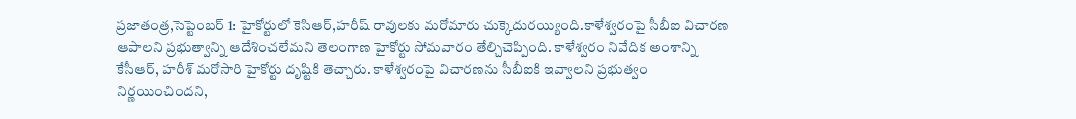ప్రజాతంత్ర,సెప్టెంబర్ 1: హైకోర్టులో కెసిఆర్‌,హరీష్‌ ‌రావులకు మరోమారు చుక్కెదురయ్యింది.కాళేశ్వరంపై సీబీఐ విచారణ ఆపాలని ప్రభుత్వాన్ని ఆదేశించలేమని తెలంగాణ హైకోర్టు సోమ‌వారం తేల్చిచెప్పింది. కాళేశ్వరం నివేదిక అంశాన్ని  కేసీఆర్‌, హరీశ్‌ ‌మరోసారి హైకోర్టు దృష్టికి తెచ్చారు. కాళేశ్వరంపై విచారణను సీబీఐకి ఇవ్వాలని ప్రభుత్వం నిర్ణయించిందని,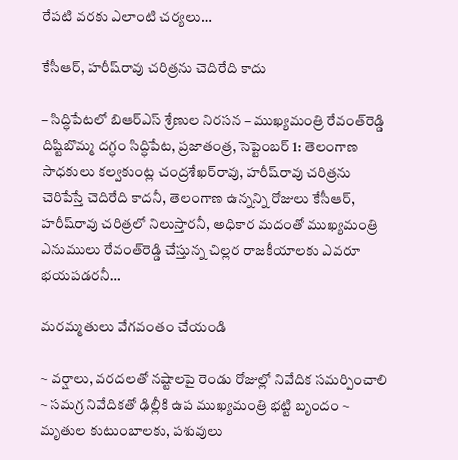రేపటి వరకు ఎలాంటి చర్యలు…

కేసీఆర్‌, హరీష్‌రావు చరిత్రను చెదిరేది కాదు

– సిద్ధిపేటలో బిఆర్‌ఎస్‌ ‌శ్రేణుల నిరసన – ముఖ్యమంత్రి రేవంత్‌రెడ్డి దిష్టిబొమ్మ దగ్ధం సిద్ధిపేట, ప్రజాతంత్ర, సెప్టెంబర్‌ 1: తెలంగాణ సాధకులు కల్వకుంట్ల చంద్రశేఖర్‌రావు, హరీష్‌రావు చరిత్రను చెరిపేస్తే చెదిరేది కాదనీ, తెలంగాణ ఉన్నన్ని రోజులు కేసీఆర్‌, హరీష్‌రావు చరిత్రలో నిలుస్తారనీ, అధికార మదంతో ముఖ్యమంత్రి ఎనుములు రేవంత్‌రెడ్డి చేస్తున్న చిల్లర రాజకీయాలకు ఎవరూ భయపడరనీ…

మ‌ర‌మ్మ‌తులు వేగ‌వంతం చేయండి

~ వ‌ర్షాలు, వ‌ర‌ద‌ల‌తో న‌ష్టాల‌పై రెండు రోజుల్లో నివేదిక స‌మ‌ర్పించాలి ~ స‌మ‌గ్ర నివేదిక‌తో ఢిల్లీకి ఉప ముఖ్య‌మంత్రి భ‌ట్టి బృందం ~ మృతుల కుటుంబాల‌కు, ప‌శువులు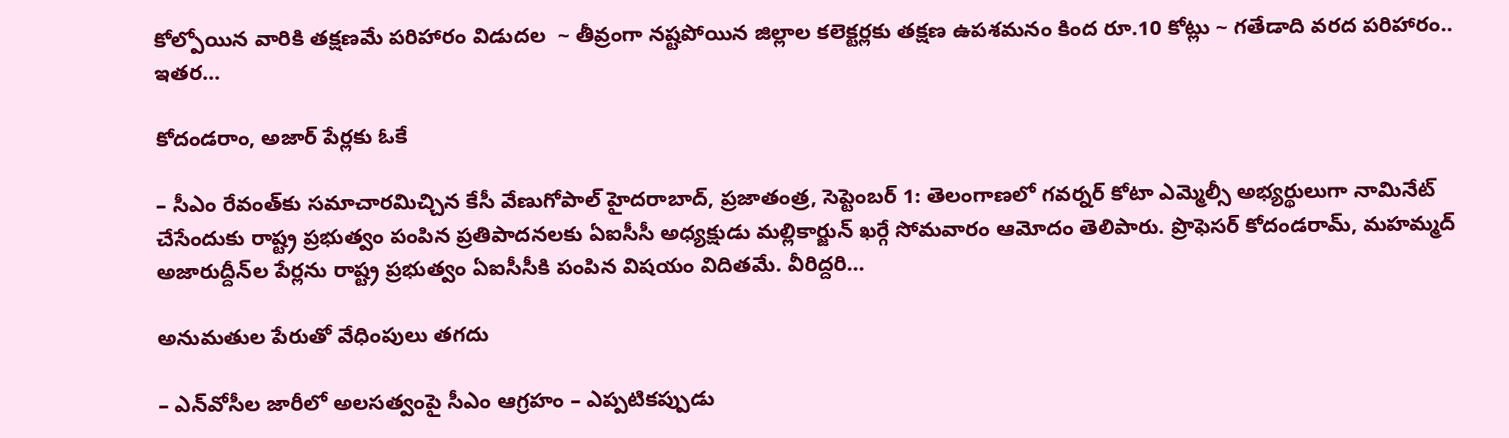కోల్పోయిన వారికి త‌క్ష‌ణ‌మే ప‌రిహారం విడుద‌ల‌  ~ తీవ్రంగా న‌ష్ట‌పోయిన జిల్లాల క‌లెక్ట‌ర్ల‌కు త‌క్ష‌ణ ఉప‌శ‌మ‌నం కింద రూ.10 కోట్లు ~ గ‌తేడాది వ‌ర‌ద ప‌రిహారం.. ఇత‌ర…

కోదండరాం, అజార్‌ పేర్లకు ఓకే

– సీఎం రేవంత్‌కు సమాచారమిచ్చిన కేసీ వేణుగోపాల్‌ హైదరాబాద్‌, ప్రజాతంత్ర, సెప్టెంబర్‌ 1: తెలంగాణలో గవర్నర్‌ కోటా ఎమ్మెల్సీ అభ్యర్థులుగా నామినేట్‌ చేసేందుకు రాష్ట్ర ప్రభుత్వం పంపిన ప్రతిపాదనలకు ఏఐసీసీ అధ్యక్షుడు మల్లికార్జున్‌ ఖర్గే సోమవారం ఆమోదం తెలిపారు. ప్రొఫెసర్‌ కోదండరామ్‌, మహమ్మద్‌ అజారుద్దీన్‌ల పేర్లను రాష్ట్ర ప్రభుత్వం ఏఐసీసీకి పంపిన విషయం విదితమే. వీరిద్దరి…

అనుమ‌తుల పేరుతో వేధింపులు త‌గ‌దు

– ఎన్‌వోసీల జారీలో అల‌స‌త్వంపై సీఎం ఆగ్ర‌హం – ఎప్ప‌టిక‌ప్పుడు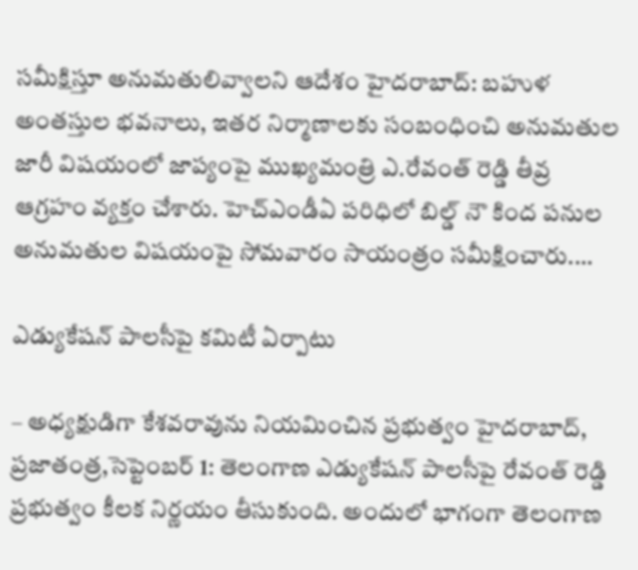స‌మీక్షిస్తూ అనుమ‌తులివ్వాల‌ని ఆదేశం హైద‌రాబాద్‌: బ‌హుళ అంత‌స్తుల భ‌వ‌నాలు, ఇత‌ర నిర్మాణాల‌కు సంబంధించి అనుమ‌తుల జారీ విష‌యంలో జాప్యంపై ముఖ్య‌మంత్రి ఎ.రేవంత్ రెడ్డి తీవ్ర ఆగ్ర‌హం వ్య‌క్తం చేశారు. హెచ్ఎండీఏ ప‌రిధిలో బిల్డ్ నౌ కింద ప‌నుల అనుమ‌తుల విష‌యంపై సోమ‌వారం సాయంత్రం స‌మీక్షించారు.…

ఎడ్యుకేషన్‌ ‌పాలసీపై కమిటీ ఏర్పాటు

– అధ్య‌క్షుడిగా కేశ‌వ‌రావును నియ‌మించిన ప్ర‌భుత్వం హైదరాబాద్‌, ప్రజాతంత్ర,సెప్టెంబర్‌ 1: తెలంగాణ ఎడ్యుకేషన్‌ ‌పాలసీపై రేవంత్‌ ‌రెడ్డి ప్రభుత్వం కీలక నిర్ణయం తీసుకుంది. అందులో భాగంగా తెలంగాణ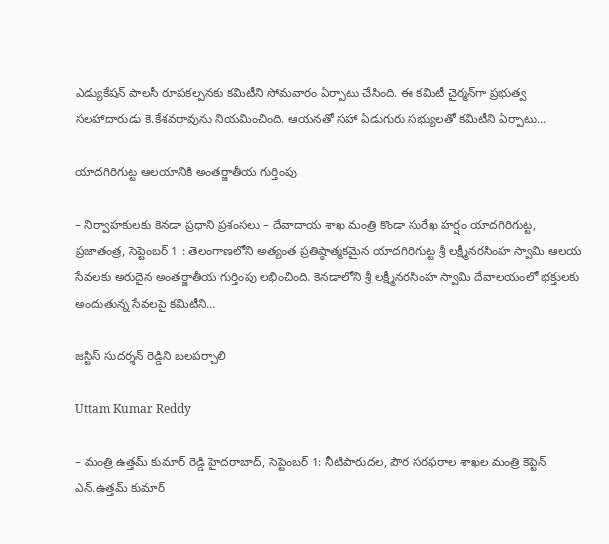ఎడ్యుకేషన్‌ ‌పాలసీ రూప‌క‌ల్ప‌న‌కు కమిటీని సోమవారం ఏర్పాటు చేసింది. ఈ కమిటీ చైర్మన్‌గా ప్రభుత్వ సలహాదారుడు కె.కేశవరావును నియమించింది. ఆయనతో సహా ఏడుగురు సభ్యులతో కమిటీని ఏర్పాటు…

యాదగిరిగుట్ట ఆలయానికి అంతర్జాతీయ గుర్తింపు

– నిర్వాహకులకు కెనడా ప్రధాని ప్రశంసలు – దేవాదాయ శాఖ మంత్రి కొండా సురేఖ హర్షం యాదగిరిగుట్ట, ప్రజాతంత్ర, సెప్టెంబర్‌ 1 : తెలంగాణలోని అత్యంత ప్రతిష్ఠాత్మకమైన యాదగిరిగుట్ట శ్రీ లక్ష్మీనరసింహ స్వామి ఆలయ సేవలకు అరుదైన అంతర్జాతీయ గుర్తింపు లభించింది. కెనడాలోని శ్రీ లక్ష్మీనరసింహ స్వామి దేవాలయంలో భక్తులకు అందుతున్న సేవలపై కమిటీని…

జస్టిస్‌ సుదర్శన్‌ రెడ్డిని బలపర్చాలి

Uttam Kumar Reddy

– మంత్రి ఉత్తమ్‌ కుమార్‌ రెడ్డి హైదరాబాద్‌, సెప్టెంబర్‌ 1: నీటిపారుదల, పౌర సరఫరాల శాఖల మంత్రి కెప్టెన్‌ ఎన్‌.ఉత్తమ్‌ కుమార్‌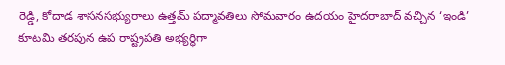రెడ్డి, కోదాడ శాసనసభ్యురాలు ఉత్తమ్‌ పద్మావతిలు సోమవారం ఉదయం హైదరాబాద్‌ వచ్చిన ‘ఇండి’ కూటమి తరపున ఉప రాష్ట్రపతి అభ్యర్థిగా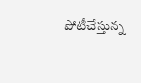పోటీచేస్తున్న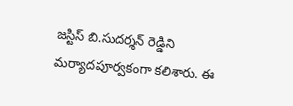జస్టిస్‌ బి.సుదర్శన్‌ రెడ్డిని మర్యాదపూర్వకంగా కలిశారు. ఈ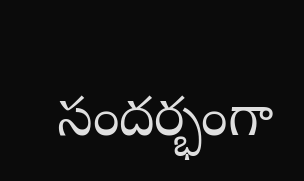సందర్భంగా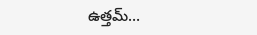ఉత్తమ్‌…